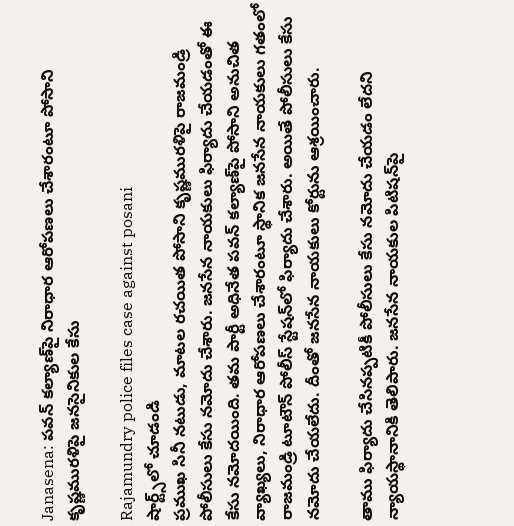Janasena: పవన్ కల్యాణ్‌పై నిరాధార ఆరోపణలు చేశారంటూ పోసాని కృష్ణమురళిపై జనసైనికుల కేసు

Rajamundry police files case against posani
షార్ట్స్‌లో చూడండి
ప్రముఖ సినీ నటుడు, మాటల రచయిత పోసాని కృష్ణమురళిపై రాజమండ్రి పోలీసులు కేసు నమోదు చేశారు. జనసేన నాయకులు ఫిర్యాదు చేయడంతో ఈ కేసు నమోదయింది. తమ పార్టీ అధినేత పవన్ కల్యాణ్‌పై పోసాని అనుచిత వ్యాఖ్యలు, నిరాధార ఆరోపణలు చేశారంటూ స్థానిక జనసేన నాయకులు గతంలో రాజమండ్రి టూటౌన్ పోలీస్ స్టేషన్‌లో ఫిర్యాదు చేశారు. అయితే పోలీసులు కేసు నమోదు చేయలేదు. దీంతో జనసేన నాయకులు కోర్టును ఆశ్రయించారు.

తాము ఫిర్యాదు చేసినప్పటికీ పోలీసులు కేసు నమోదు చేయడం లేదని న్యాయస్థానానికి తెలిపారు. జనసేన నాయకుల పిటిషన్‌పై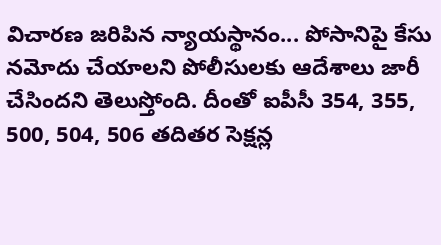విచారణ జరిపిన న్యాయస్థానం... పోసానిపై కేసు నమోదు చేయాలని పోలీసులకు ఆదేశాలు జారీ చేసిందని తెలుస్తోంది. దీంతో ఐపీసీ 354, 355, 500, 504, 506 తదితర సెక్షన్ల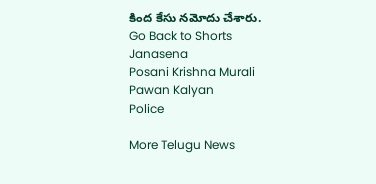కింద కేసు నమోదు చేశారు.
Go Back to Shorts
Janasena
Posani Krishna Murali
Pawan Kalyan
Police

More Telugu News